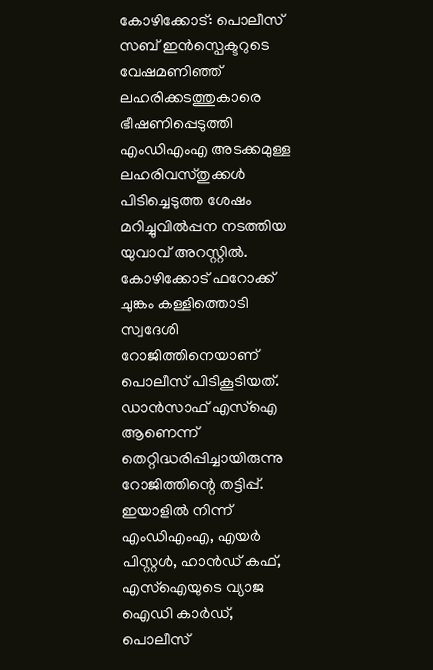കോഴിക്കോട്: പൊലീസ് സബ് ഇൻസ്പെക്ടറുടെ വേഷമണിഞ്ഞ് ലഹരിക്കടത്തുകാരെ ഭീഷണിപ്പെടുത്തി എംഡിഎംഎ അടക്കമുള്ള ലഹരിവസ്തുക്കൾ പിടിച്ചെടുത്ത ശേഷം മറിച്ചുവിൽപ്പന നടത്തിയ യുവാവ് അറസ്റ്റിൽ. കോഴിക്കോട് ഫറോക്ക് ചുങ്കം കള്ളിത്തൊടി സ്വദേശി റോജിത്തിനെയാണ് പൊലീസ് പിടികൂടിയത്.
ഡാൻസാഫ് എസ്ഐ ആണെന്ന് തെറ്റിദ്ധരിപ്പിച്ചായിരുന്നു റോജിത്തിന്റെ തട്ടിപ്പ്. ഇയാളിൽ നിന്ന് എംഡിഎംഎ, എയർ പിസ്റ്റൾ, ഹാൻഡ് കഫ്, എസ്ഐയുടെ വ്യാജ ഐഡി കാർഡ്, പൊലീസ്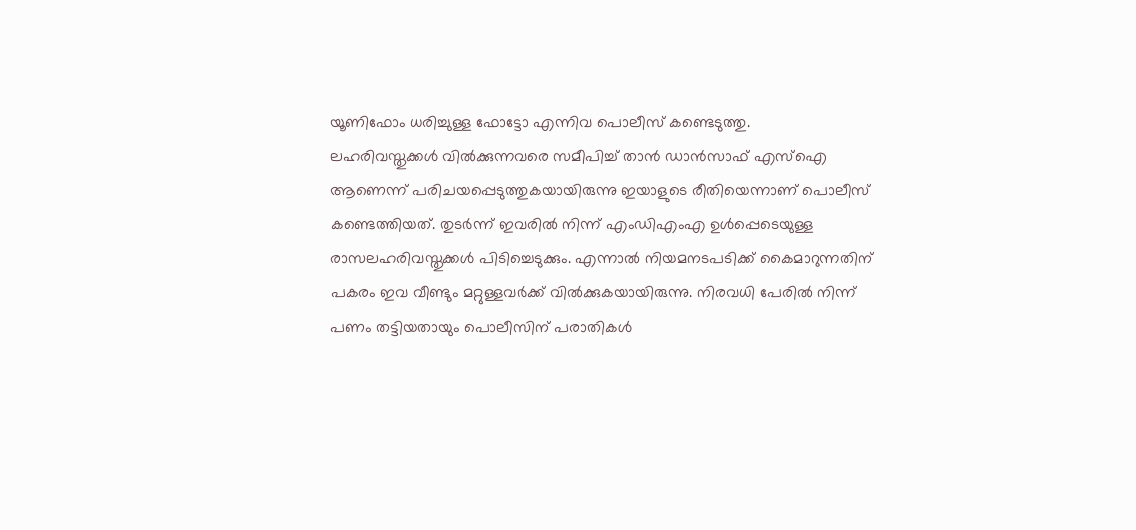യൂണിഫോം ധരിച്ചുള്ള ഫോട്ടോ എന്നിവ പൊലീസ് കണ്ടെടുത്തു.
ലഹരിവസ്തുക്കൾ വിൽക്കുന്നവരെ സമീപിച്ച് താൻ ഡാൻസാഫ് എസ്ഐ ആണെന്ന് പരിചയപ്പെടുത്തുകയായിരുന്നു ഇയാളുടെ രീതിയെന്നാണ് പൊലീസ് കണ്ടെത്തിയത്. തുടർന്ന് ഇവരിൽ നിന്ന് എംഡിഎംഎ ഉൾപ്പെടെയുള്ള രാസലഹരിവസ്തുക്കൾ പിടിച്ചെടുക്കും. എന്നാൽ നിയമനടപടിക്ക് കൈമാറുന്നതിന് പകരം ഇവ വീണ്ടും മറ്റുള്ളവർക്ക് വിൽക്കുകയായിരുന്നു. നിരവധി പേരിൽ നിന്ന് പണം തട്ടിയതായും പൊലീസിന് പരാതികൾ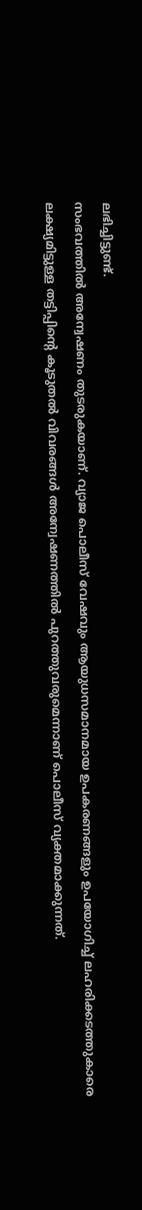ലഭിച്ചിട്ടുണ്ട്.
സംഭവത്തിൽ അന്വേഷണം തുടരുകയാണ്. വ്യാജ പൊലീസ് വേഷവും ആയുധസമാനമായ ഉപകരണങ്ങളും ഉപയോഗിച്ച് ലഹരിക്കടത്തുകാരെ ലക്ഷ്യമിട്ടുള്ള തട്ടിപ്പിന്റെ കൂടുതൽ വിവരങ്ങൾ അന്വേഷണത്തിൽ പുറത്തുവരുമെന്നാണ് പൊലീസ് വ്യക്തമാക്കുന്നത്.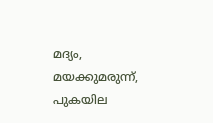മദ്യം, മയക്കുമരുന്ന്, പുകയില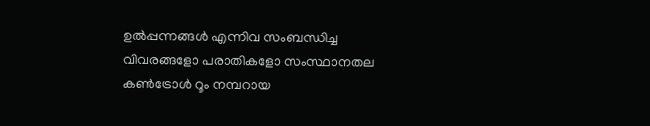ഉൽപ്പന്നങ്ങൾ എന്നിവ സംബന്ധിച്ച വിവരങ്ങളോ പരാതികളോ സംസ്ഥാനതല കൺട്രോൾ റൂം നമ്പറായ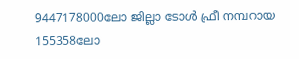9447178000ലോ ജില്ലാ ടോൾ ഫ്രീ നമ്പറായ 155358ലോ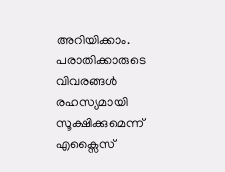അറിയിക്കാം. പരാതിക്കാരുടെ വിവരങ്ങൾ രഹസ്യമായി സൂക്ഷിക്കുമെന്ന് എക്സൈസ്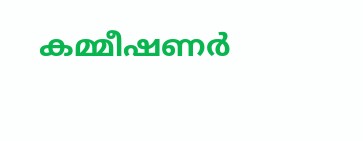കമ്മീഷണർ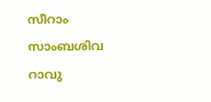സീറാം സാംബശിവ റാവു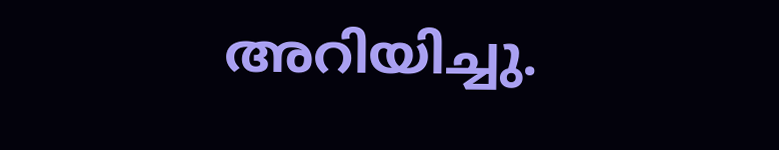അറിയിച്ചു.